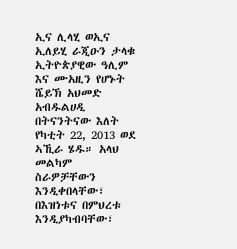ኢና ሊላሂ ወኢና ኢለይሂ ራጂዑን ታላቁ ኢትዮጵያዊው ዓሊም እና ሙአዚን የሆኑት ሼይኽ አህመድ አብዱልሀዲ በትናንትናው እለት የካቲት 22, 2013 ወደ ኣኺራ ሄዱ። አላህ መልካም ስራዎቻቸውን እንዲቀበላቸው፣ በእዝነቱና በምህረቱ እንዲያካብባቸው፣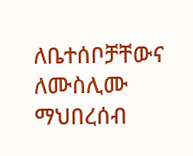ለቤተሰቦቻቸውና ለሙስሊሙ ማህበረሰብ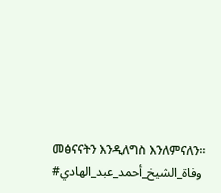መፅናናትን እንዲለግስ እንለምናለን። #وفاة_الشيخ_أحمد_عبد_الهادي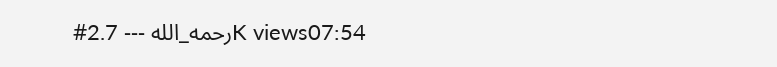#رحمه_الله ‐‐‐ 2.7K views07:54